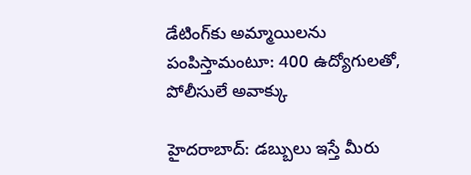డేటింగ్‌కు అమ్మాయిలను పంపిస్తామంటూ: 400 ఉద్యోగులతో, పోలీసులే అవాక్కు

హైదరాబాద్: డబ్బులు ఇస్తే మీరు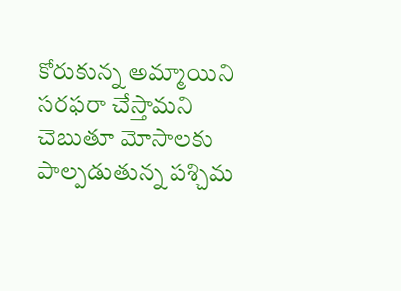కోరుకున్న అమ్మాయిని సరఫరా చేస్తామని చెబుతూ మోసాలకు పాల్పడుతున్న పశ్చిమ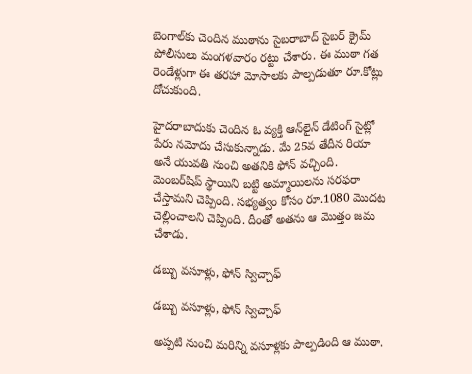బెంగాల్‌కు చెందిన ముఠాను సైబరాబాద్ సైబర్ క్రైమ్ పోలీసులు మంగళవారం రట్టు చేశారు. ఈ ముఠా గత రెండేళ్లుగా ఈ తరహా మోసాలకు పాల్పడుతూ రూ.కోట్లు దోచుకుంది.

హైదరాబాదుకు చెందిన ఓ వ్యక్తి ఆన్‌లైన్ డేటింగ్ సైట్లో పేరు నమోదు చేసుకున్నాడు. మే 25వ తేదీన రియా అనే యువతి నుంచి అతనికి ఫోన్ వచ్చింది. మెంబర్‌షిప్ స్థాయిని బట్టి అమ్మాయిలను సరఫరా చేస్తామని చెప్పింది. సభ్యత్వం కోసం రూ.1080 మొదట చెల్లించాలని చెప్పింది. దీంతో అతను ఆ మొత్తం జమ చేశాడు.

డబ్బు వసూళ్లు, ఫోన్ స్విచ్చాఫ్

డబ్బు వసూళ్లు, ఫోన్ స్విచ్చాఫ్

అప్పటి నుంచి మరిన్ని వసూళ్లకు పాల్పడింది ఆ ముఠా.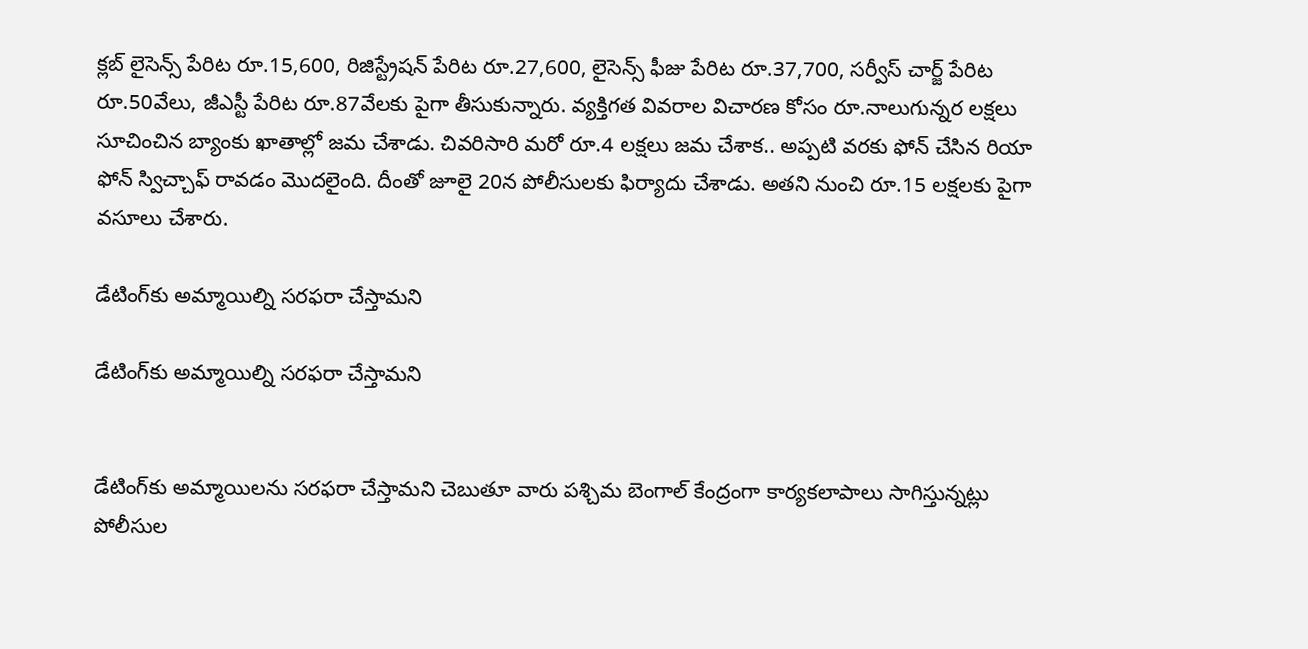క్లబ్ లైసెన్స్ పేరిట రూ.15,600, రిజిస్ట్రేషన్ పేరిట రూ.27,600, లైసెన్స్ ఫీజు పేరిట రూ.37,700, సర్వీస్ చార్జ్ పేరిట రూ.50వేలు, జీఎస్టీ పేరిట రూ.87వేలకు పైగా తీసుకున్నారు. వ్యక్తిగత వివరాల విచారణ కోసం రూ.నాలుగున్నర లక్షలు సూచించిన బ్యాంకు ఖాతాల్లో జమ చేశాడు. చివరిసారి మరో రూ.4 లక్షలు జమ చేశాక.. అప్పటి వరకు ఫోన్ చేసిన రియా ఫోన్ స్విచ్చాఫ్ రావడం మొదలైంది. దీంతో జూలై 20న పోలీసులకు ఫిర్యాదు చేశాడు. అతని నుంచి రూ.15 లక్షలకు పైగా వసూలు చేశారు.

డేటింగ్‌కు అమ్మాయిల్ని సరఫరా చేస్తామని

డేటింగ్‌కు అమ్మాయిల్ని సరఫరా చేస్తామని


డేటింగ్‌కు అమ్మాయిలను సరఫరా చేస్తామని చెబుతూ వారు పశ్చిమ బెంగాల్ కేంద్రంగా కార్యకలాపాలు సాగిస్తున్నట్లు పోలీసుల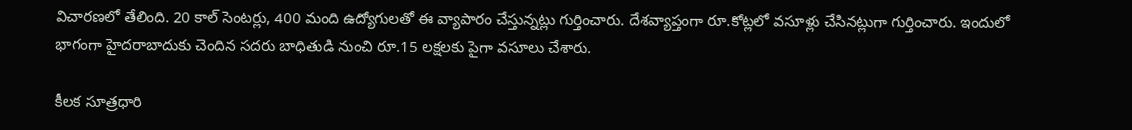విచారణలో తేలింది. 20 కాల్ సెంటర్లు, 400 మంది ఉద్యోగులతో ఈ వ్యాపారం చేస్తున్నట్లు గుర్తించారు. దేశవ్యాప్తంగా రూ.కోట్లలో వసూళ్లు చేసినట్లుగా గుర్తించారు. ఇందులో భాగంగా హైదరాబాదుకు చెందిన సదరు బాధితుడి నుంచి రూ.15 లక్షలకు పైగా వసూలు చేశారు.

కీలక సూత్రధారి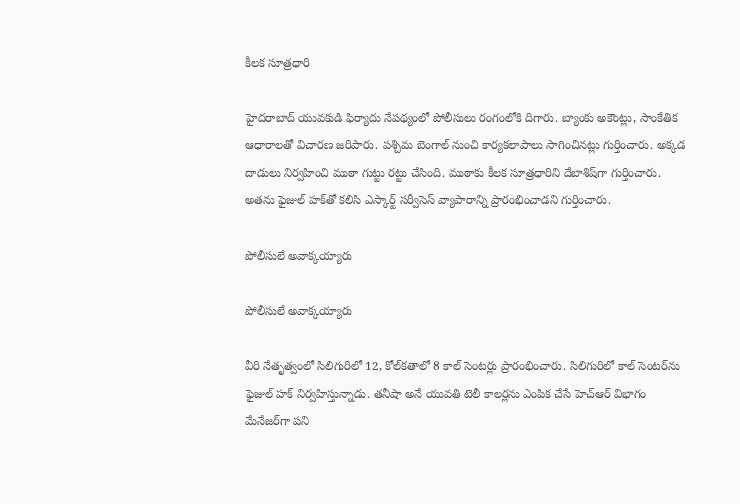కీలక సూత్రధారి

హైదరాబాద్ యువకుడి ఫిర్యాదు నేపథ్యంలో పోలీసులు రంగంలోకి దిగారు. బ్యాంకు అకౌంట్లు, సాంకేతిక ఆధారాలతో విచారణ జరిపారు. పశ్చిమ బెంగాల్ నుంచి కార్యకలాపాలు సాగించినట్లు గుర్తించారు. అక్కడ దాడులు నిర్వహించి ముఠా గుట్టు రట్టు చేసింది. ముఠాకు కీలక సూత్రధారిని దేబాశిష్‌గా గుర్తించారు. అతను ఫైజుల్ హక్‌తో కలిసి ఎస్కార్ట్ సర్వీసెస్ వ్యాపారాన్ని ప్రారంభించాడని గుర్తించారు.

పోలీసులే అవాక్కయ్యారు

పోలీసులే అవాక్కయ్యారు

వీరి నేతృత్వంలో సిలిగురిలో 12, కోల్‌కతాలో 8 కాల్ సెంటర్లు ప్రారంభించారు. సిలిగురిలో కాల్ సెంటర్‌ను ఫైజుల్ హక్ నిర్వహిస్తున్నాడు. తనీషా అనే యువతి టెలీ కాలర్లను ఎంపిక చేసే హెచ్ఆర్ విభాగం మేనేజర్‌గా పని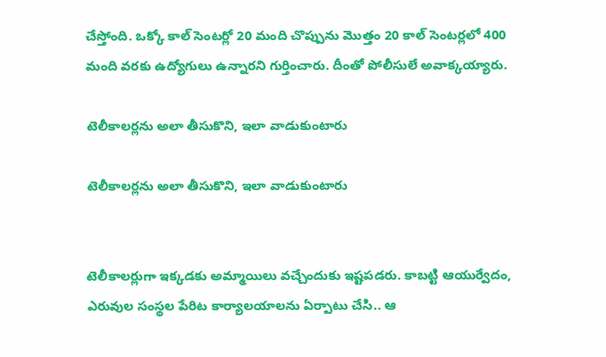చేస్తోంది. ఒక్కో కాల్ సెంటర్లో 20 మంది చొప్పును మొత్తం 20 కాల్ సెంటర్లలో 400 మంది వరకు ఉద్యోగులు ఉన్నారని గుర్తించారు. దీంతో పోలీసులే అవాక్కయ్యారు.

టెలీకాలర్లను అలా తీసుకొని, ఇలా వాడుకుంటారు

టెలీకాలర్లను అలా తీసుకొని, ఇలా వాడుకుంటారు


టెలీకాలర్లుగా ఇక్కడకు అమ్మాయిలు వచ్చేందుకు ఇష్టపడరు. కాబట్టి ఆయుర్వేదం, ఎరువుల సంస్థల పేరిట కార్యాలయాలను ఏర్పాటు చేసి.. ఆ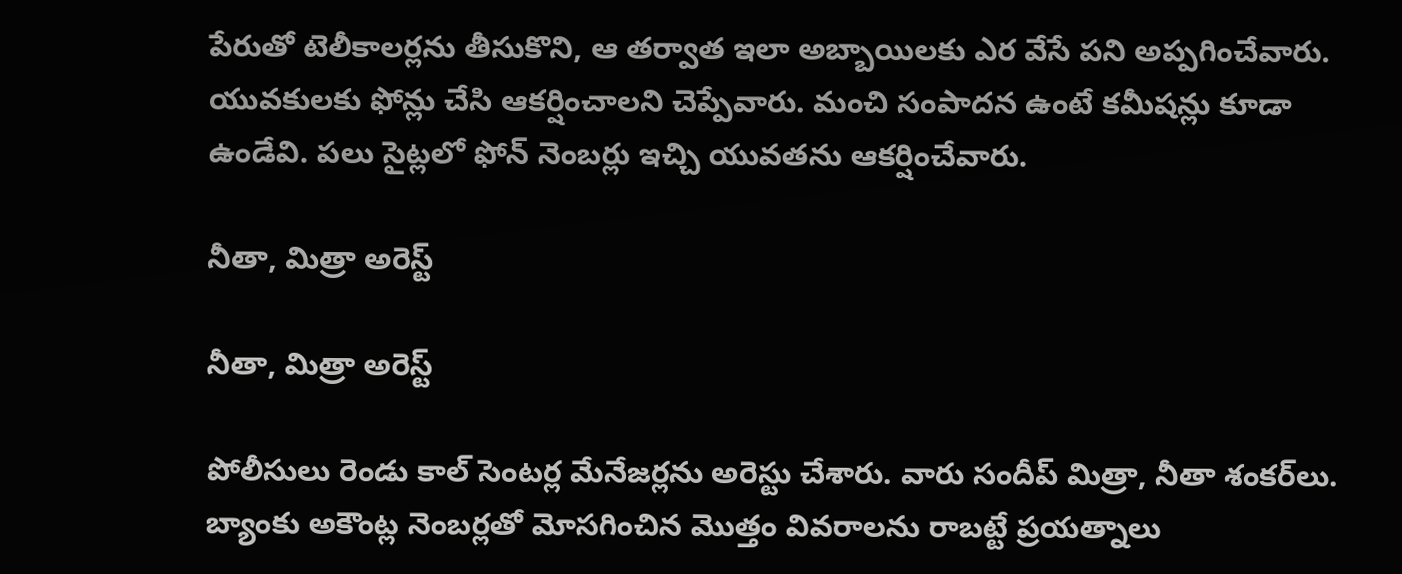పేరుతో టెలీకాలర్లను తీసుకొని, ఆ తర్వాత ఇలా అబ్బాయిలకు ఎర వేసే పని అప్పగించేవారు. యువకులకు ఫోన్లు చేసి ఆకర్షించాలని చెప్పేవారు. మంచి సంపాదన ఉంటే కమీషన్లు కూడా ఉండేవి. పలు సైట్లలో ఫోన్ నెంబర్లు ఇచ్చి యువతను ఆకర్షించేవారు.

నీతా, మిత్రా అరెస్ట్

నీతా, మిత్రా అరెస్ట్

పోలీసులు రెండు కాల్ సెంటర్ల మేనేజర్లను అరెస్టు చేశారు. వారు సందీప్ మిత్రా, నీతా శంకర్‌లు. బ్యాంకు అకౌంట్ల నెంబర్లతో మోసగించిన మొత్తం వివరాలను రాబట్టే ప్రయత్నాలు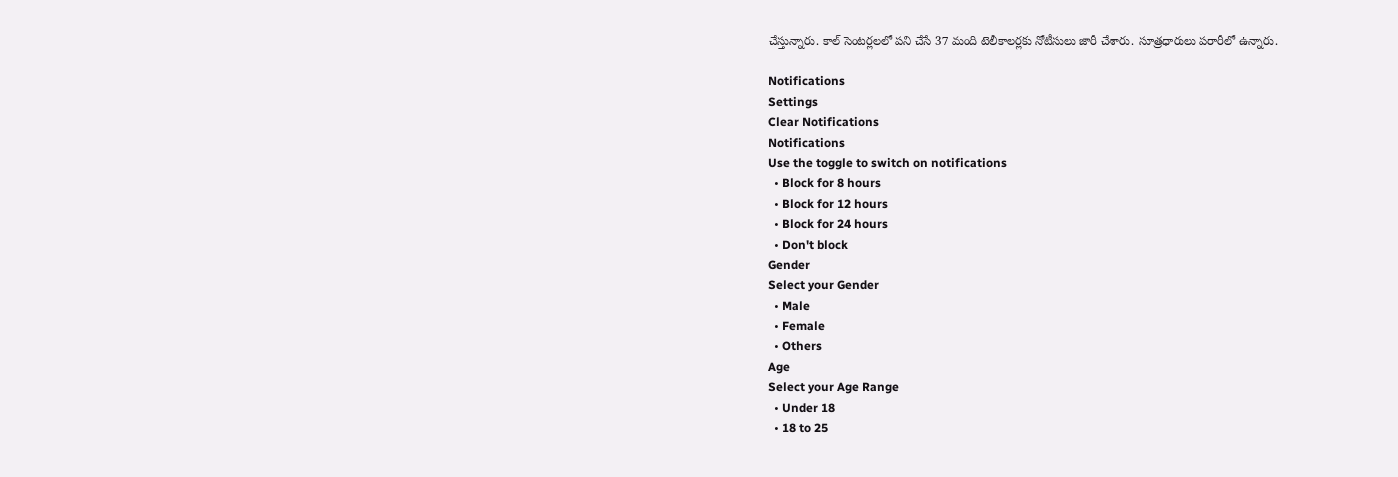చేస్తున్నారు. కాల్ సెంటర్లలలో పని చేసే 37 మంది టెలీకాలర్లకు నోటీసులు జారీ చేశారు. సూత్రధారులు పరారీలో ఉన్నారు.

Notifications
Settings
Clear Notifications
Notifications
Use the toggle to switch on notifications
  • Block for 8 hours
  • Block for 12 hours
  • Block for 24 hours
  • Don't block
Gender
Select your Gender
  • Male
  • Female
  • Others
Age
Select your Age Range
  • Under 18
  • 18 to 25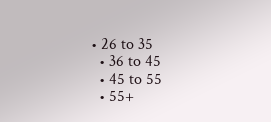• 26 to 35
  • 36 to 45
  • 45 to 55
  • 55+